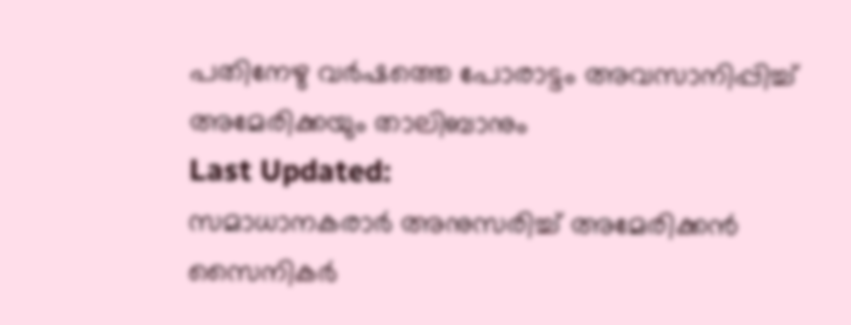പതിനേഴു വർഷത്തെ പോരാട്ടം അവസാനിപ്പിച്ച് അമേരിക്കയും താലിബാനും
Last Updated:
സമാധാനകരാർ അനുസരിച്ച് അമേരിക്കൻ സൈനികർ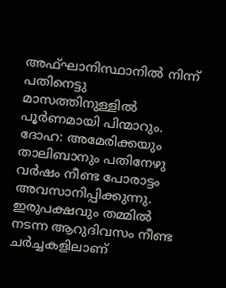അഫ്ഘാനിസ്ഥാനിൽ നിന്ന് പതിനെട്ടു മാസത്തിനുള്ളിൽ പൂർണമായി പിന്മാറും.
ദോഹ: അമേരിക്കയും താലിബാനും പതിനേഴു വർഷം നീണ്ട പോരാട്ടം അവസാനിപ്പിക്കുന്നു. ഇരുപക്ഷവും തമ്മിൽ നടന്ന ആറുദിവസം നീണ്ട ചർച്ചകളിലാണ്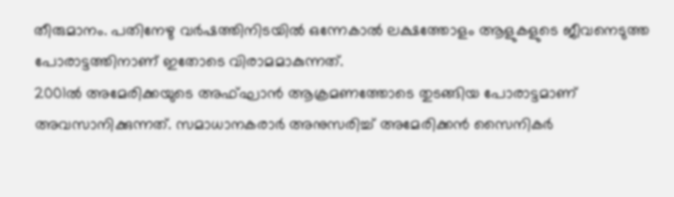തീരുമാനം. പതിനേഴു വർഷത്തിനിടയിൽ ഒന്നേകാൽ ലക്ഷത്തോളം ആളുകളുടെ ജീവനെടുത്ത പോരാട്ടത്തിനാണ് ഇതോടെ വിരാമമാകുന്നത്.
2001ൽ അമേരിക്കയുടെ അഫ്ഘാൻ ആക്രമണത്തോടെ തുടങ്ങിയ പോരാട്ടമാണ് അവസാനിക്കുന്നത്. സമാധാനകരാർ അനുസരിച്ച് അമേരിക്കൻ സൈനികർ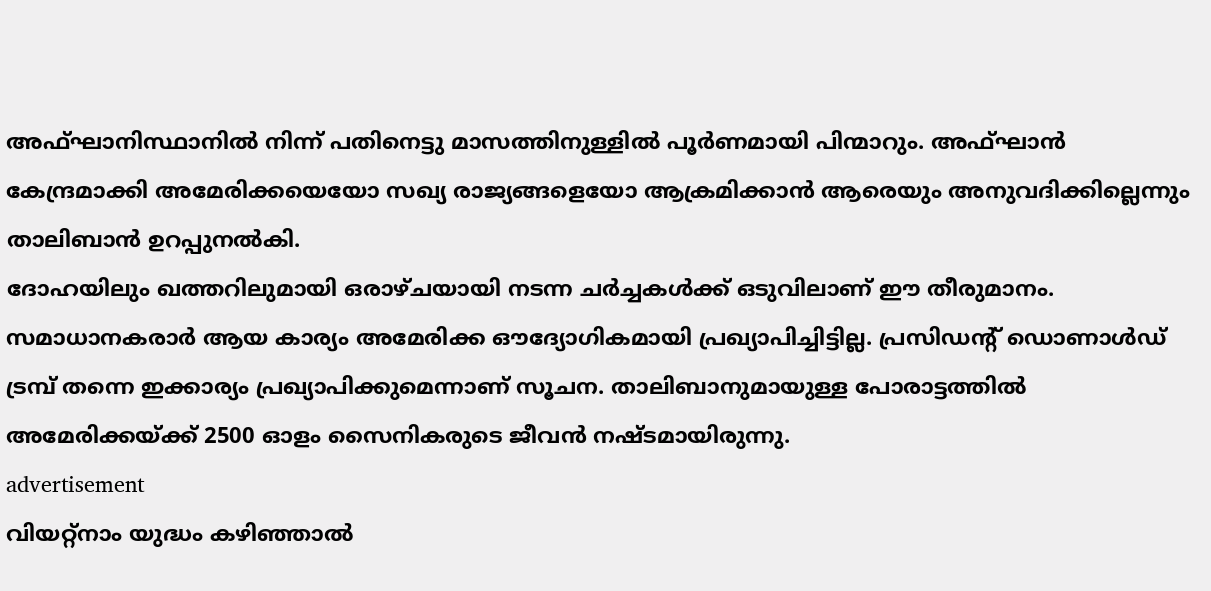അഫ്ഘാനിസ്ഥാനിൽ നിന്ന് പതിനെട്ടു മാസത്തിനുള്ളിൽ പൂർണമായി പിന്മാറും. അഫ്ഘാൻ കേന്ദ്രമാക്കി അമേരിക്കയെയോ സഖ്യ രാജ്യങ്ങളെയോ ആക്രമിക്കാൻ ആരെയും അനുവദിക്കില്ലെന്നും താലിബാൻ ഉറപ്പുനൽകി.
ദോഹയിലും ഖത്തറിലുമായി ഒരാഴ്ചയായി നടന്ന ചർച്ചകൾക്ക് ഒടുവിലാണ് ഈ തീരുമാനം. സമാധാനകരാർ ആയ കാര്യം അമേരിക്ക ഔദ്യോഗികമായി പ്രഖ്യാപിച്ചിട്ടില്ല. പ്രസിഡന്റ് ഡൊണാൾഡ് ട്രമ്പ് തന്നെ ഇക്കാര്യം പ്രഖ്യാപിക്കുമെന്നാണ് സൂചന. താലിബാനുമായുള്ള പോരാട്ടത്തിൽ അമേരിക്കയ്ക്ക് 2500 ഓളം സൈനികരുടെ ജീവൻ നഷ്ടമായിരുന്നു.
advertisement
വിയറ്റ്നാം യുദ്ധം കഴിഞ്ഞാൽ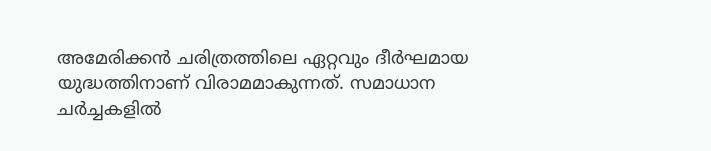അമേരിക്കൻ ചരിത്രത്തിലെ ഏറ്റവും ദീർഘമായ യുദ്ധത്തിനാണ് വിരാമമാകുന്നത്. സമാധാന ചർച്ചകളിൽ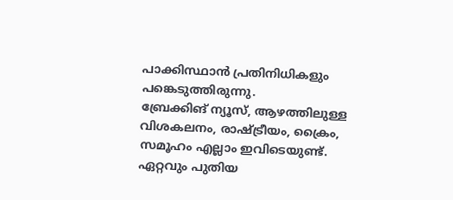പാക്കിസ്ഥാൻ പ്രതിനിധികളും പങ്കെടുത്തിരുന്നു.
ബ്രേക്കിങ് ന്യൂസ്, ആഴത്തിലുള്ള വിശകലനം, രാഷ്ട്രീയം, ക്രൈം, സമൂഹം എല്ലാം ഇവിടെയുണ്ട്. ഏറ്റവും പുതിയ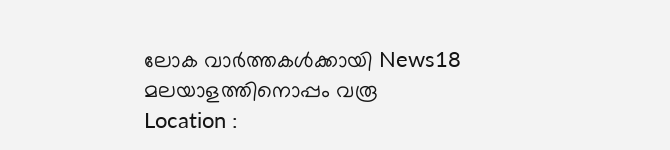ലോക വാർത്തകൾക്കായി News18 മലയാളത്തിനൊപ്പം വരൂ
Location :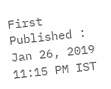First Published :
Jan 26, 2019 11:15 PM IST